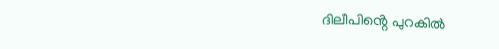ദിലീപിൻ്റെ പുറകിൽ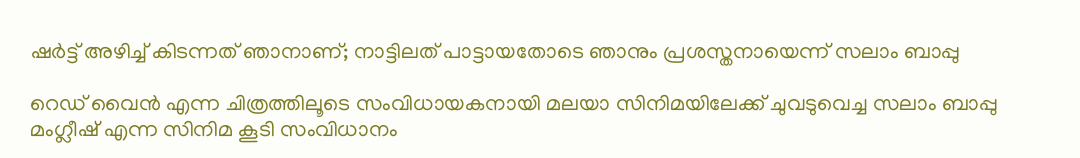ഷർട്ട് അഴിച്ച് കിടന്നത് ഞാനാണ്; നാട്ടിലത് പാട്ടായതോടെ ഞാനും പ്രശസ്തനായെന്ന് സലാം ബാപ്പു

റെഡ് വൈന്‍ എന്ന ചിത്രത്തിലൂടെ സംവിധായകനായി മലയാ സിനിമയിലേക്ക് ചുവടുവെച്ച സലാം ബാപ്പു മംഗ്ലീഷ് എന്ന സിനിമ കൂടി സംവിധാനം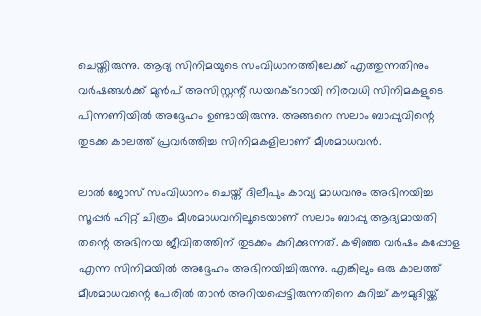ചെയ്തിരുന്നു. ആദ്യ സിനിമയുടെ സംവിധാനത്തിലേക്ക് എത്തുന്നതിനും വര്‍ഷങ്ങള്‍ക്ക് മുന്‍പ് അസിസ്റ്റന്റ് ഡയറക്ടറായി നിരവധി സിനിമകളുടെ പിന്നണിയില്‍ അദ്ദേഹം ഉണ്ടായിരുന്നു. അങ്ങനെ സലാം ബാപ്പുവിന്റെ തുടക്ക കാലത്ത് പ്രവര്‍ത്തിച്ച സിനിമകളിലാണ് മീശമാധവന്‍.

ലാല്‍ ജോസ് സംവിധാനം ചെയ്ത് ദിലീപും കാവ്യ മാധവനും അഭിനയിച്ച സൂപ്പര്‍ ഹിറ്റ് ചിത്രം മീശമാധവനിലൂടെയാണ് സലാം ബാപ്പു ആദ്യമായതി തന്റെ അഭിനയ ജീവിതത്തിന് തുടക്കം കുറിക്കുന്നത്. കഴിഞ്ഞ വര്‍ഷം കപ്പോള എന്ന സിനിമയില്‍ അദ്ദേഹം അഭിനയിച്ചിരുന്നു. എങ്കിലും ഒരു കാലത്ത് മീശമാധവന്റെ പേരില്‍ താന്‍ അറിയപ്പെട്ടിരുന്നതിനെ കുറിച്ച് കൗമുദിയ്ക്ക്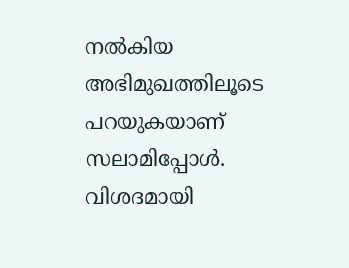നല്‍കിയ അഭിമുഖത്തിലൂടെ പറയുകയാണ് സലാമിപ്പോള്‍. വിശദമായി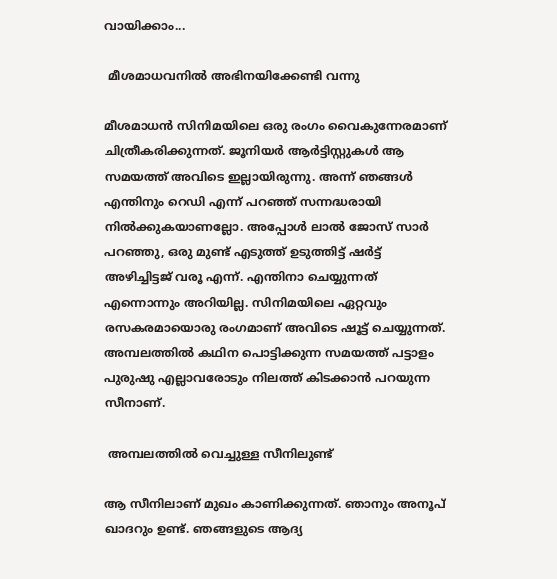വായിക്കാം...

 മീശമാധവനില്‍ അഭിനയിക്കേണ്ടി വന്നു

മീശമാധന്‍ സിനിമയിലെ ഒരു രംഗം വൈകുന്നേരമാണ് ചിത്രീകരിക്കുന്നത്. ജൂനിയര്‍ ആര്‍ട്ടിസ്റ്റുകള്‍ ആ സമയത്ത് അവിടെ ഇല്ലായിരുന്നു. അന്ന് ഞങ്ങള്‍ എന്തിനും റെഡി എന്ന് പറഞ്ഞ് സന്നദ്ധരായി നില്‍ക്കുകയാണല്ലോ. അപ്പോള്‍ ലാല്‍ ജോസ് സാര്‍ പറഞ്ഞു, ഒരു മുണ്ട് എടുത്ത് ഉടുത്തിട്ട് ഷര്‍ട്ട് അഴിച്ചിട്ടജ് വരൂ എന്ന്. എന്തിനാ ചെയ്യുന്നത് എന്നൊന്നും അറിയില്ല. സിനിമയിലെ ഏറ്റവും രസകരമായൊരു രംഗമാണ് അവിടെ ഷൂട്ട് ചെയ്യുന്നത്. അമ്പലത്തില്‍ കഥിന പൊട്ടിക്കുന്ന സമയത്ത് പട്ടാളം പുരുഷു എല്ലാവരോടും നിലത്ത് കിടക്കാന്‍ പറയുന്ന സീനാണ്.

 അമ്പലത്തില്‍ വെച്ചുള്ള സീനിലുണ്ട്

ആ സീനിലാണ് മുഖം കാണിക്കുന്നത്. ഞാനും അനൂപ് ഖാദറും ഉണ്ട്. ഞങ്ങളുടെ ആദ്യ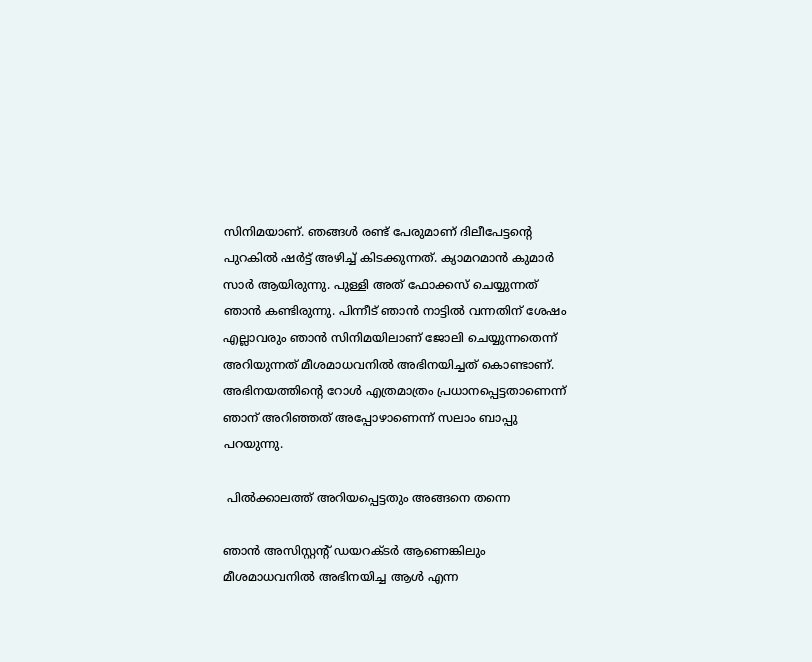സിനിമയാണ്. ഞങ്ങള്‍ രണ്ട് പേരുമാണ് ദിലീപേട്ടന്റെ പുറകില്‍ ഷര്‍ട്ട് അഴിച്ച് കിടക്കുന്നത്. ക്യാമറമാന്‍ കുമാര്‍ സാര്‍ ആയിരുന്നു. പുള്ളി അത് ഫോക്കസ് ചെയ്യുന്നത് ഞാന്‍ കണ്ടിരുന്നു. പിന്നീട് ഞാന്‍ നാട്ടില്‍ വന്നതിന് ശേഷം എല്ലാവരും ഞാന്‍ സിനിമയിലാണ് ജോലി ചെയ്യുന്നതെന്ന് അറിയുന്നത് മീശമാധവനില്‍ അഭിനയിച്ചത് കൊണ്ടാണ്. അഭിനയത്തിന്റെ റോള്‍ എത്രമാത്രം പ്രധാനപ്പെട്ടതാണെന്ന് ഞാന് അറിഞ്ഞത് അപ്പോഴാണെന്ന് സലാം ബാപ്പു പറയുന്നു.

 പില്‍ക്കാലത്ത് അറിയപ്പെട്ടതും അങ്ങനെ തന്നെ

ഞാന്‍ അസിസ്റ്റന്റ് ഡയറക്ടര്‍ ആണെങ്കിലും മീശമാധവനില്‍ അഭിനയിച്ച ആള്‍ എന്ന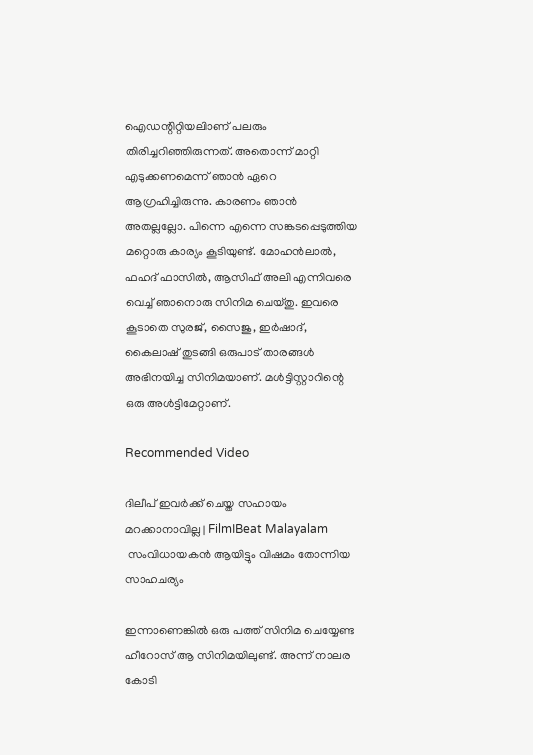ഐഡന്റിറ്റിയലിാണ് പലരും തിരിച്ചറിഞ്ഞിരുന്നത്. അതൊന്ന് മാറ്റി എടുക്കണമെന്ന് ഞാന്‍ ഏറെ ആഗ്രഹിച്ചിരുന്നു. കാരണം ഞാന്‍ അതല്ലല്ലോ. പിന്നെ എന്നെ സങ്കടപ്പെടുത്തിയ മറ്റൊരു കാര്യം കൂടിയുണ്ട്. മോഹന്‍ലാല്‍, ഫഹദ് ഫാസില്‍, ആസിഫ് അലി എന്നിവരെ വെച്ച് ഞാനൊരു സിനിമ ചെയ്തു. ഇവരെ കൂടാതെ സുരജ്, സൈജു, ഇര്‍ഷാദ്, കൈലാഷ് തുടങ്ങി ഒരുപാട് താരങ്ങള്‍ അഭിനയിച്ച സിനിമയാണ്. മള്‍ട്ടിസ്റ്റാറിന്റെ ഒരു അള്‍ട്ടിമേറ്റാണ്.

Recommended Video

ദിലീപ് ഇവര്‍ക്ക് ചെയ്ത സഹായം മറക്കാനാവില്ല | FilmIBeat Malayalam
 സംവിധായകന്‍ ആയിട്ടും വിഷമം തോന്നിയ സാഹചര്യം

ഇന്നാണെങ്കില്‍ ഒരു പത്ത് സിനിമ ചെയ്യേണ്ട ഹീറോസ് ആ സിനിമയിലുണ്ട്. അന്ന് നാലര കോടി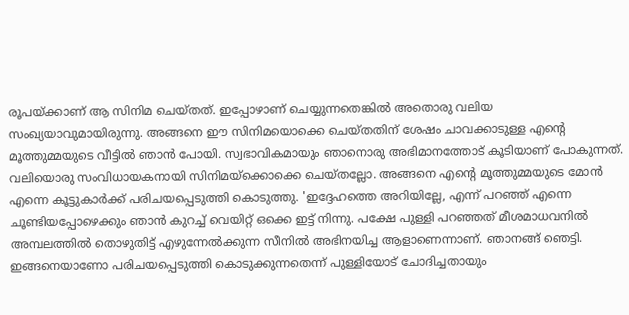രൂപയ്ക്കാണ് ആ സിനിമ ചെയ്തത്. ഇപ്പോഴാണ് ചെയ്യുന്നതെങ്കില്‍ അതൊരു വലിയ സംഖ്യയാവുമായിരുന്നു. അങ്ങനെ ഈ സിനിമയൊക്കെ ചെയ്തതിന് ശേഷം ചാവക്കാടുള്ള എന്റെ മൂത്തുമ്മയുടെ വീട്ടില്‍ ഞാന്‍ പോയി. സ്വഭാവികമായും ഞാനൊരു അഭിമാനത്തോട് കൂടിയാണ് പോകുന്നത്. വലിയൊരു സംവിധായകനായി സിനിമയ്‌ക്കൊക്കെ ചെയ്തല്ലോ. അങ്ങനെ എന്റെ മൂത്തുമ്മയുടെ മോന്‍ എന്നെ കൂട്ടുകാര്‍ക്ക് പരിചയപ്പെടുത്തി കൊടുത്തു. 'ഇദ്ദേഹത്തെ അറിയില്ലേ, എന്ന് പറഞ്ഞ് എന്നെ ചൂണ്ടിയപ്പോഴെക്കും ഞാന്‍ കുറച്ച് വെയിറ്റ് ഒക്കെ ഇട്ട് നിന്നു. പക്ഷേ പുള്ളി പറഞ്ഞത് മീശമാധവനില്‍ അമ്പലത്തില്‍ തൊഴുതിട്ട് എഴുന്നേല്‍ക്കുന്ന സീനില്‍ അഭിനയിച്ച ആളാണെന്നാണ്. ഞാനങ്ങ് ഞെട്ടി. ഇങ്ങനെയാണോ പരിചയപ്പെടുത്തി കൊടുക്കുന്നതെന്ന് പുള്ളിയോട് ചോദിച്ചതായും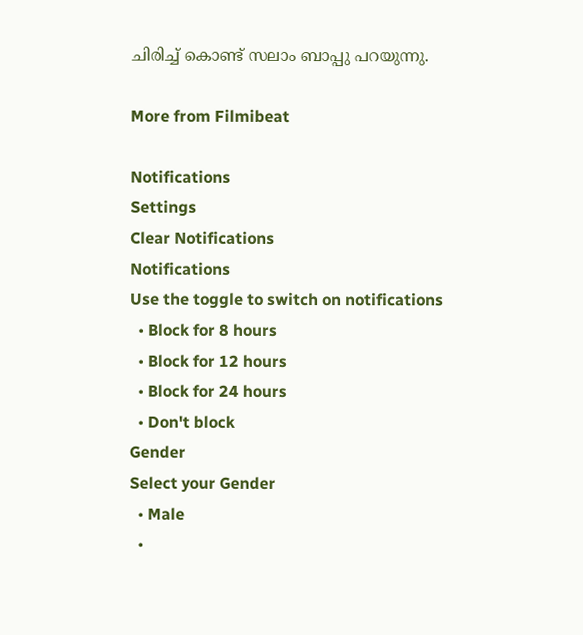ചിരിച്ച് കൊണ്ട് സലാം ബാപ്പു പറയുന്നു.

More from Filmibeat

Notifications
Settings
Clear Notifications
Notifications
Use the toggle to switch on notifications
  • Block for 8 hours
  • Block for 12 hours
  • Block for 24 hours
  • Don't block
Gender
Select your Gender
  • Male
  •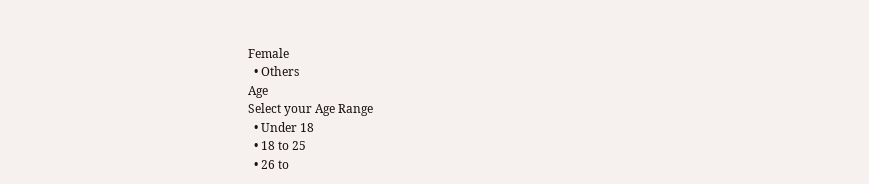Female
  • Others
Age
Select your Age Range
  • Under 18
  • 18 to 25
  • 26 to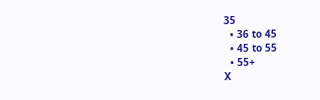35
  • 36 to 45
  • 45 to 55
  • 55+
X